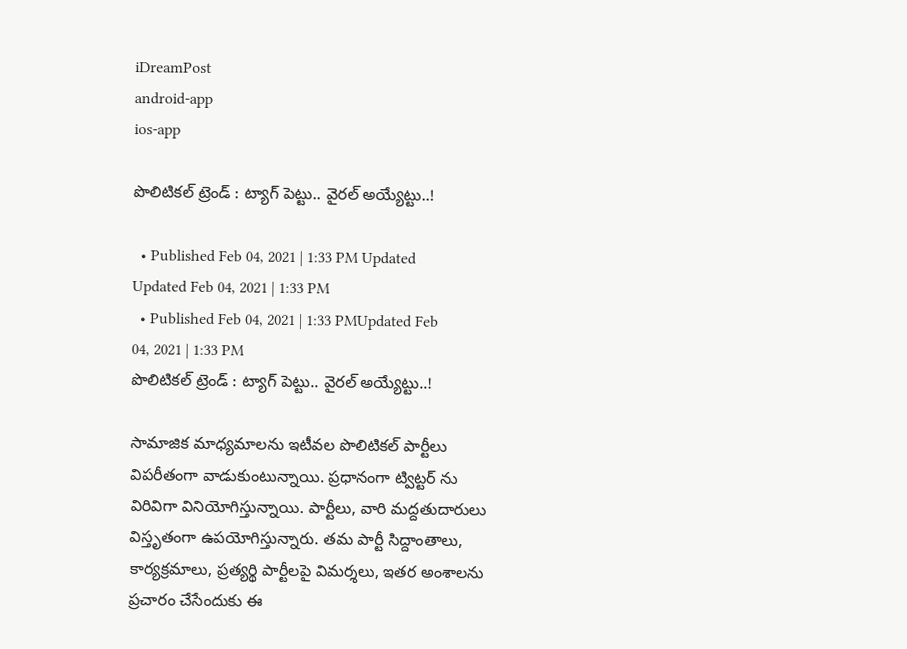iDreamPost
android-app
ios-app

పొలిటిక‌ల్ ట్రెండ్ : ట్యాగ్ పెట్టు.. వైర‌ల్ అయ్యేట్టు..!

  • Published Feb 04, 2021 | 1:33 PM Updated Updated Feb 04, 2021 | 1:33 PM
  • Published Feb 04, 2021 | 1:33 PMUpdated Feb 04, 2021 | 1:33 PM
పొలిటిక‌ల్ ట్రెండ్ : ట్యాగ్ పెట్టు.. వైర‌ల్ అయ్యేట్టు..!

సామాజిక మాధ్య‌మాల‌ను ఇటీవ‌ల పొలిటిక‌ల్ పార్టీలు విప‌రీతంగా వాడుకుంటున్నాయి. ప్ర‌ధానంగా ట్విట్ట‌ర్ ను విరివిగా వినియోగిస్తున్నాయి. పార్టీలు, వారి మ‌ద్ద‌తుదారులు విస్తృతంగా ఉప‌యోగిస్తున్నారు. త‌మ పార్టీ సిద్దాంతాలు, కార్య‌క్ర‌మాలు, ప్ర‌త్య‌ర్థి పార్టీల‌పై విమ‌ర్శ‌లు, ఇత‌ర అంశాల‌ను ప్ర‌చారం చేసేందుకు ఈ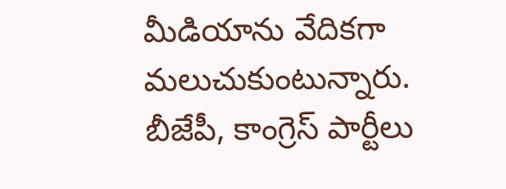మీడియాను వేదిక‌గా మ‌లుచుకుంటున్నారు. బీజేపీ, కాంగ్రెస్ పార్టీలు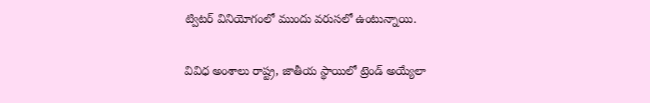ట్విట‌ర్ వినియోగంలో ముందు వ‌రుస‌లో ఉంటున్నాయి.

వివిధ అంశాలు రాష్ట్ర, జాతీయ స్థాయిలో ట్రెండ్ అయ్యేలా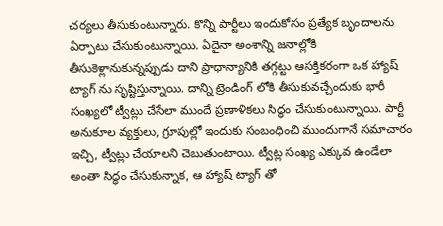చ‌ర్య‌లు తీసుకుంటున్నారు. కొన్ని పార్టీలు ఇందుకోసం ప్ర‌త్యేక బృందాల‌ను ఏర్పాటు చేసుకుంటున్నాయి. ఏదైనా అంశాన్ని జ‌నాల్లోకి తీసుకెళ్లానుకున్న‌ప్పుడు దాని ప్రాధాన్యానికి త‌గ్గ‌ట్టు ఆస‌క్తిక‌రంగా ఒక హ్యాష్ ట్యాగ్ ను సృష్టిస్తున్నాయి. దాన్ని ట్రెండింగ్ లోకి తీసుకువ‌చ్చేందుకు భారీ సంఖ్య‌లో ట్వీట్లు చేసేలా ముందే ప్ర‌ణాళిక‌లు సిద్ధం చేసుకుంటున్నాయి. పార్టీ అనుకూల వ్య‌క్తులు, గ్రూపుల్లో ఇందుకు సంబంధించి ముందుగానే స‌మాచారం ఇచ్చి, ట్వీట్లు చేయాల‌ని చెబుతుంటాయి. ట్వీట్ల సంఖ్య ఎక్కువ ఉండేలా అంతా సిద్ధం చేసుకున్నాక‌, ఆ హ్యాష్ ట్యాగ్ తో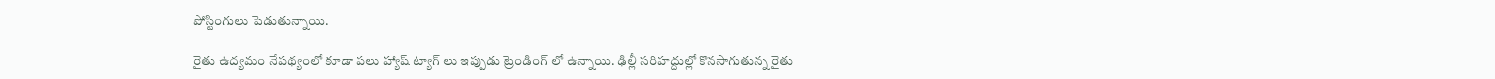పోస్టింగులు పెడుతున్నాయి.

రైతు ఉద్య‌మం నేప‌థ్యంలో కూడా ప‌లు హ్యాష్ ట్యాగ్ లు ఇప్పుడు ట్రెండింగ్ లో ఉన్నాయి. ఢిల్లీ సరిహద్దుల్లో కొనసాగుతున్న రైతు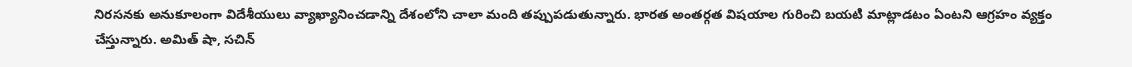నిరసనకు అనుకూలంగా విదేశీయులు వ్యాఖ్యానించడాన్ని దేశంలోని చాలా మంది తప్పుపడుతున్నారు. భారత అంతర్గత విషయాల గురించి బయటి మాట్లాడటం ఏంటని ఆగ్రహం వ్యక్తం చేస్తున్నారు. అమిత్ షా, సచిన్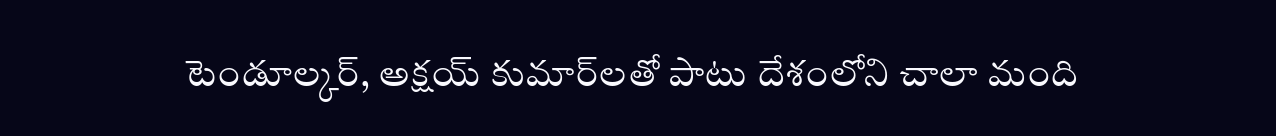టెండూల్కర్, అక్షయ్ కుమార్‌లతో పాటు దేశంలోని చాలా మంది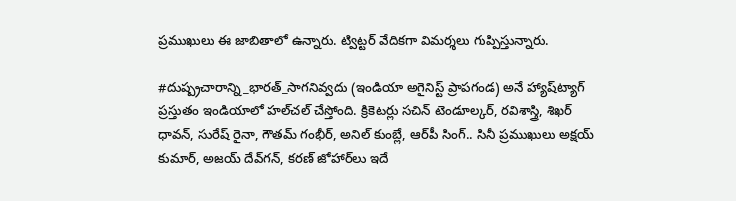ప్రముఖులు ఈ జాబితాలో ఉన్నారు. ట్విట్టర్ వేదికగా విమర్శలు గుప్పిస్తున్నారు.

#దుష్ప్రచారాన్ని_భారత్_సాగనివ్వదు (ఇండియా అగైనిస్ట్‌ ప్రాపగండ) అనే హ్యాష్‌ట్యాగ్ ప్రస్తుతం ఇండియాలో హల్‌చల్ చేస్తోంది. క్రికెటర్లు సచిన్ టెండూల్కర్, రవిశాస్త్రి, శిఖర్ ధావన్, సురేష్ రైనా, గౌతమ్ గంభీర్, అనిల్ కుంబ్లే, ఆర్‌పీ సింగ్.. సినీ ప్రముఖులు అక్షయ్ కుమార్, అజయ్ దేవ్‌గన్, కరణ్ జోహార్‌లు ఇదే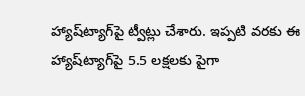హ్యాష్‌ట్యాగ్‌పై ట్వీట్లు చేశారు. ఇప్పటి వరకు ఈ హ్యాష్‌ట్యాగ్‌పై 5.5 లక్షలకు పైగా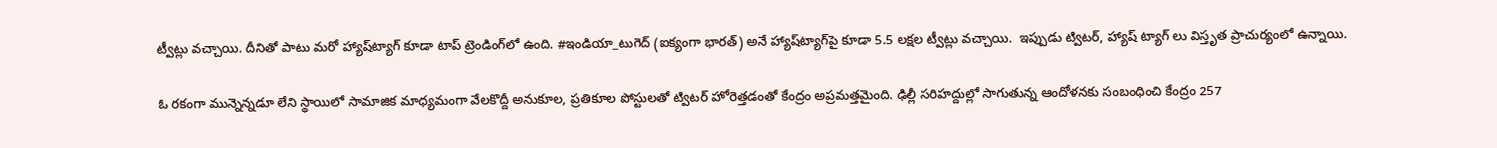ట్వీట్లు వచ్చాయి. దీనితో పాటు మరో హ్యాష్‌ట్యాగ్‌ కూడా టాప్ ట్రెండింగ్‌లో ఉంది. #ఇండియా_టుగెద్ (ఐక్యంగా భారత్) అనే హ్యాష్‌ట్యాగ్‌పై కూడా 5.5 లక్షల ట్వీట్లు వచ్చాయి.  ఇప్పుడు ట్విట‌ర్, హ్యాష్ ట్యాగ్ లు విస్తృత ప్రాచుర్యంలో ఉన్నాయి.

ఓ రకంగా మున్నెన్నడూ లేని స్థాయిలో సామాజిక మాధ్యమంగా వేలకొద్దీ అనుకూల, ప్రతికూల పోస్టులతో ట్విటర్‌ హోరెత్త‌డంతో కేంద్రం అప్ర‌మ‌త్త‌మైంది. ఢిల్లీ సరిహద్దుల్లో సాగుతున్న ఆందోళనకు సంబంధించి కేంద్రం 257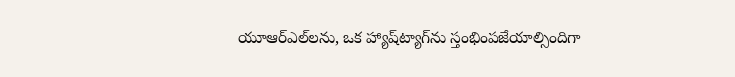యూఆర్‌ఎల్‌లను, ఒక హ్యాష్‌ట్యాగ్‌ను స్తంభింపజేయాల్సిందిగా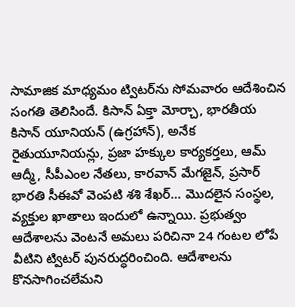సామాజిక మాధ్యమం ట్విటర్‌ను సోమవారం ఆదేశించిన సంగతి తెలిసిందే. కిసాన్‌ ఏక్తా మోర్చా, భారతీయ కిసాన్‌ యూనియన్‌ (ఉగ్రహాన్‌), అనేక రైతుయూనియన్లు, ప్రజా హక్కుల కార్యకర్తలు, ఆమ్‌ ఆద్మీ, సీపీఎంల నేతలు, కారవాన్‌ మేగజైన్‌, ప్రసార్‌ భారతి సీఈవో వెంపటి శశి శేఖర్‌… మొదలైన సంస్థల, వ్యక్తుల ఖాతాలు ఇందులో ఉన్నాయి. ప్రభుత్వం ఆదేశాలను వెంటనే అమలు పరిచినా 24 గంటల లోపే వీటిని ట్విటర్‌ పునరుద్ధరించింది. ఆదేశాలను కొనసాగించలేమని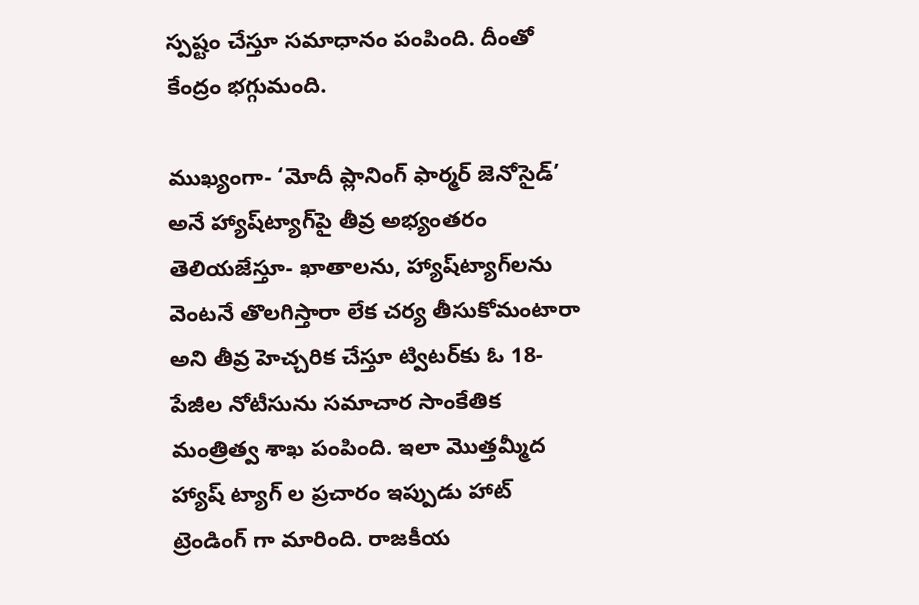స్పష్టం చేస్తూ సమాధానం పంపింది. దీంతో కేంద్రం భగ్గుమంది.

ముఖ్యంగా- ‘మోదీ ప్లానింగ్‌ ఫార్మర్‌ జెనోసైడ్‌’ అనే హ్యాష్‌ట్యాగ్‌పై తీవ్ర అభ్యంతరం తెలియజేస్తూ- ఖాతాలను, హ్యాష్‌ట్యాగ్‌లను వెంటనే తొలగిస్తారా లేక చర్య తీసుకోమంటారా అని తీవ్ర హెచ్చరిక చేస్తూ ట్విటర్‌కు ఓ 18- పేజీల నోటీసును సమాచార సాంకేతిక మంత్రిత్వ శాఖ పంపింది. ఇలా మొత్త‌మ్మీద హ్యాష్ ట్యాగ్ ల ప్ర‌చారం ఇప్పుడు హాట్ ట్రెండింగ్ గా మారింది. రాజ‌కీయ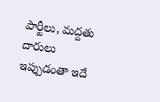పార్టీలు, మ‌ద్ద‌తు దారులు ఇప్పుడంతా ఇదే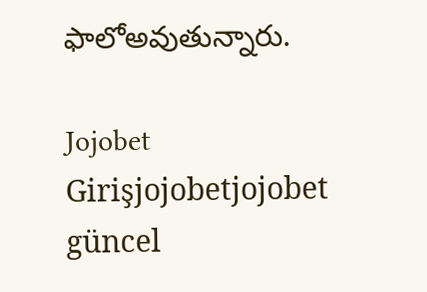ఫాలోఅవుతున్నారు.

Jojobet Girişjojobetjojobet güncel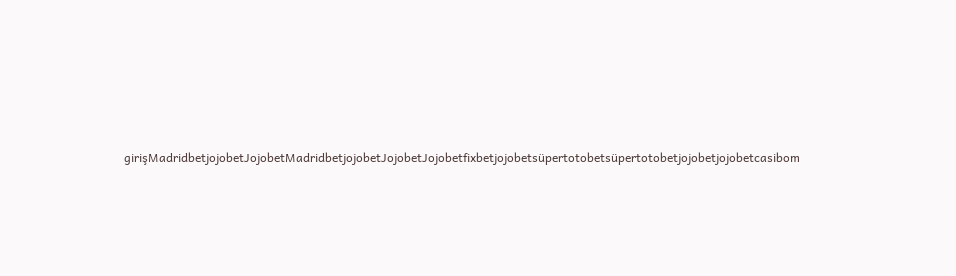girişMadridbetjojobetJojobetMadridbetjojobetJojobetJojobetfixbetjojobetsüpertotobetsüpertotobetjojobetjojobetcasibom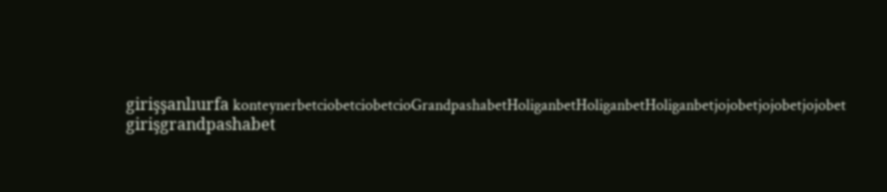girişşanlıurfa konteynerbetciobetciobetcioGrandpashabetHoliganbetHoliganbetHoliganbetjojobetjojobetjojobet girişgrandpashabet